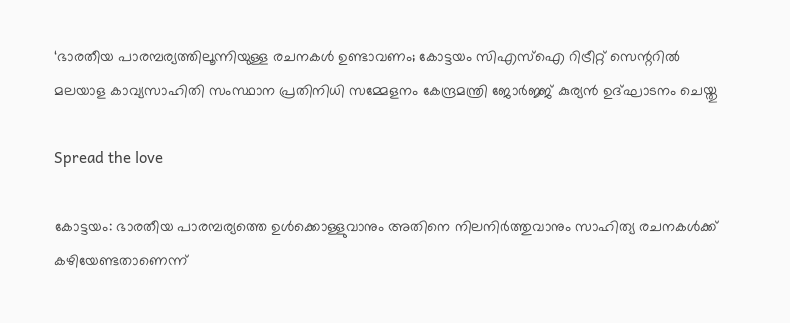‘ഭാരതീയ പാരമ്പര്യത്തിലൂന്നിയുള്ള രചനകള്‍ ഉണ്ടാവണം; കോട്ടയം സിഎസ്‌ഐ റിട്രീറ്റ് സെന്ററില്‍ മലയാള കാവ്യസാഹിതി സംസ്ഥാന പ്രതിനിധി സമ്മേളനം കേന്ദ്രമന്ത്രി ജോര്‍ജ്ജ് കുര്യന്‍ ഉദ്ഘാടനം ചെയ്തു

Spread the love

കോട്ടയം: ഭാരതീയ പാരമ്പര്യത്തെ ഉള്‍ക്കൊള്ളുവാനും അതിനെ നിലനിര്‍ത്തുവാനും സാഹിത്യ രചനകള്‍ക്ക് കഴിയേണ്ടതാണെന്ന്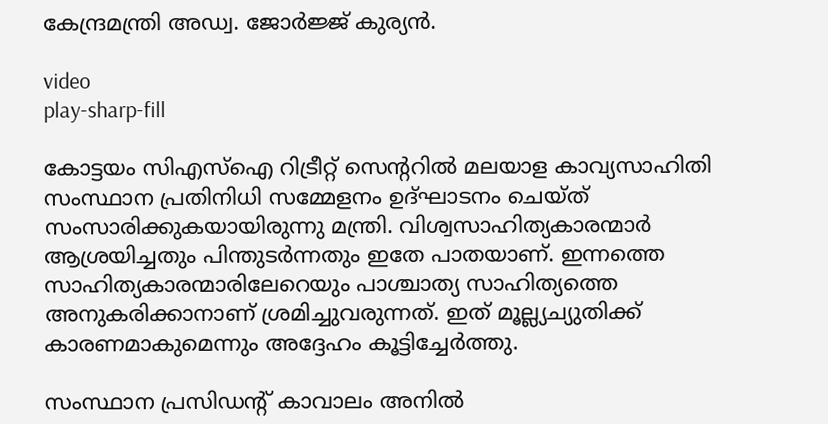കേന്ദ്രമന്ത്രി അഡ്വ. ജോര്‍ജ്ജ് കുര്യന്‍.

video
play-sharp-fill

കോട്ടയം സിഎസ്‌ഐ റിട്രീറ്റ് സെന്ററില്‍ മലയാള കാവ്യസാഹിതി സംസ്ഥാന പ്രതിനിധി സമ്മേളനം ഉദ്ഘാടനം ചെയ്ത് സംസാരിക്കുകയായിരുന്നു മന്ത്രി. വിശ്വസാഹിത്യകാരന്മാര്‍ ആശ്രയിച്ചതും പിന്തുടര്‍ന്നതും ഇതേ പാതയാണ്. ഇന്നത്തെ സാഹിത്യകാരന്മാരിലേറെയും പാശ്ചാത്യ സാഹിത്യത്തെ അനുകരിക്കാനാണ് ശ്രമിച്ചുവരുന്നത്. ഇത് മൂല്ല്യച്യുതിക്ക് കാരണമാകുമെന്നും അദ്ദേഹം കൂട്ടിച്ചേര്‍ത്തു.

സംസ്ഥാന പ്രസിഡന്റ് കാവാലം അനില്‍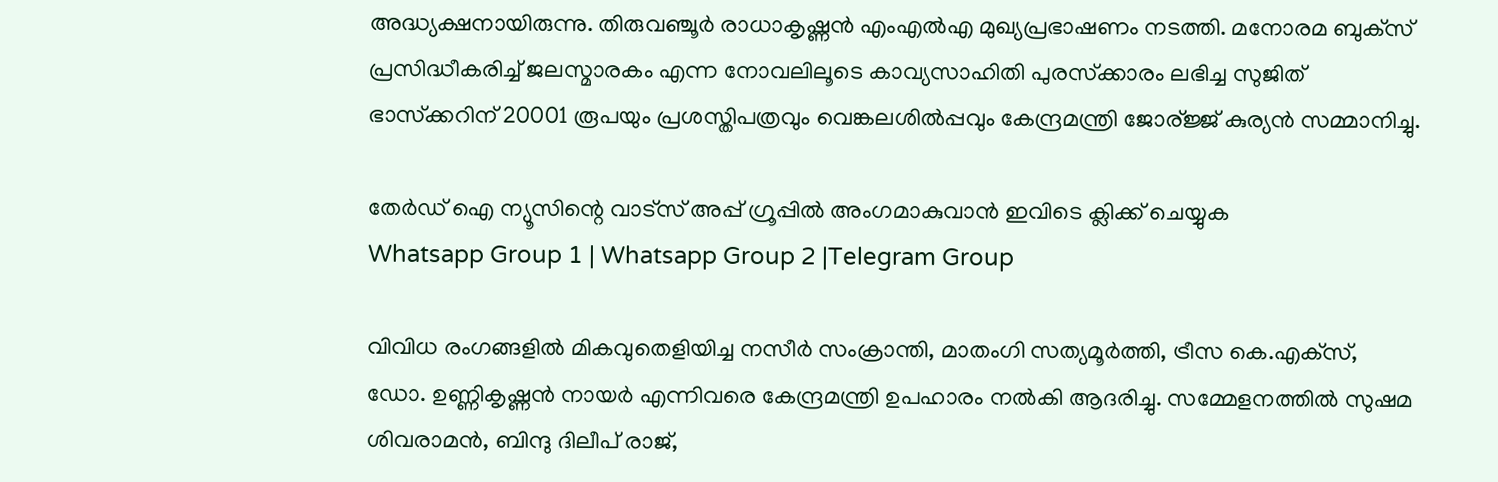അദ്ധ്യക്ഷനായിരുന്നു. തിരുവഞ്ചൂര്‍ രാധാകൃഷ്ണന്‍ എംഎല്‍എ മുഖ്യപ്രഭാഷണം നടത്തി. മനോരമ ബുക്‌സ് പ്രസിദ്ധീകരിച്ച് ജലസ്മാരകം എന്ന നോവലിലൂടെ കാവ്യസാഹിതി പുരസ്‌ക്കാരം ലഭിച്ച സുജിത് ഭാസ്‌ക്കറിന് 20001 രൂപയും പ്രശസ്തിപത്രവും വെങ്കലശില്‍പ്പവും കേന്ദ്രമന്ത്രി ജോര്ജ്ജ് കുര്യന്‍ സമ്മാനിച്ചു.

തേർഡ് ഐ ന്യൂസിന്റെ വാട്സ് അപ്പ് ഗ്രൂപ്പിൽ അംഗമാകുവാൻ ഇവിടെ ക്ലിക്ക് ചെയ്യുക
Whatsapp Group 1 | Whatsapp Group 2 |Telegram Group

വിവിധ രംഗങ്ങളില്‍ മികവുതെളിയിച്ച നസീര്‍ സംക്രാന്തി, മാതംഗി സത്യമൂര്‍ത്തി, ട്രീസ കെ.എക്‌സ്, ഡോ. ഉണ്ണികൃഷ്ണന്‍ നായര്‍ എന്നിവരെ കേന്ദ്രമന്ത്രി ഉപഹാരം നല്‍കി ആദരിച്ചു. സമ്മേളനത്തില്‍ സുഷമ ശിവരാമന്‍, ബിന്ദു ദിലീപ് രാജ്,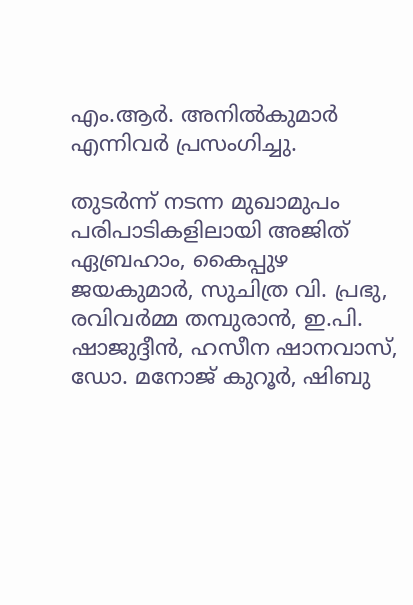എം.ആര്‍. അനില്‍കുമാര്‍ എന്നിവര്‍ പ്രസംഗിച്ചു.

തുടര്‍ന്ന് നടന്ന മുഖാമുപം പരിപാടികളിലായി അജിത് ഏബ്രഹാം, കൈപ്പുഴ ജയകുമാര്‍, സുചിത്ര വി. പ്രഭു, രവിവര്‍മ്മ തമ്പുരാന്‍, ഇ.പി. ഷാജുദ്ദീന്‍, ഹസീന ഷാനവാസ്, ഡോ. മനോജ് കുറൂര്‍, ഷിബു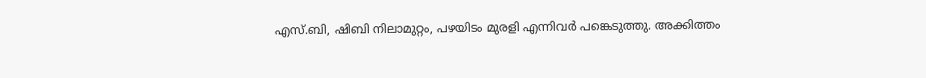എസ്.ബി, ഷിബി നിലാമുറ്റം, പഴയിടം മുരളി എന്നിവര്‍ പങ്കെടുത്തു. അക്കിത്തം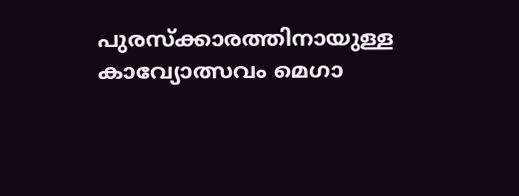പുരസ്‌ക്കാരത്തിനായുള്ള കാവ്യോത്സവം മെഗാ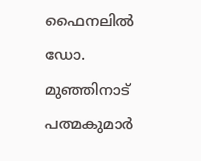ഫൈനലില്‍ ഡോ. മുഞ്ഞിനാട് പത്മകുമാര്‍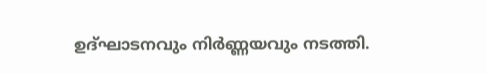ഉദ്ഘാടനവും നിര്‍ണ്ണയവും നടത്തി.